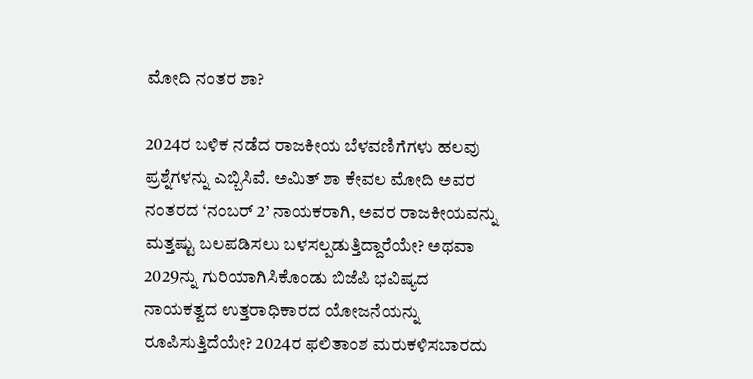ಮೋದಿ ನಂತರ ಶಾ?

2024ರ ಬಳಿಕ ನಡೆದ ರಾಜಕೀಯ ಬೆಳವಣಿಗೆಗಳು ಹಲವು ಪ್ರಶ್ನೆಗಳನ್ನು ಎಬ್ಬಿಸಿವೆ. ಅಮಿತ್ ಶಾ ಕೇವಲ ಮೋದಿ ಅವರ ನಂತರದ ‘ನಂಬರ್ 2’ ನಾಯಕರಾಗಿ, ಅವರ ರಾಜಕೀಯವನ್ನು ಮತ್ತಷ್ಟು ಬಲಪಡಿಸಲು ಬಳಸಲ್ಪಡುತ್ತಿದ್ದಾರೆಯೇ? ಅಥವಾ 2029ನ್ನು ಗುರಿಯಾಗಿಸಿಕೊಂಡು ಬಿಜೆಪಿ ಭವಿಷ್ಯದ ನಾಯಕತ್ವದ ಉತ್ತರಾಧಿಕಾರದ ಯೋಜನೆಯನ್ನು ರೂಪಿಸುತ್ತಿದೆಯೇ? 2024ರ ಫಲಿತಾಂಶ ಮರುಕಳಿಸಬಾರದು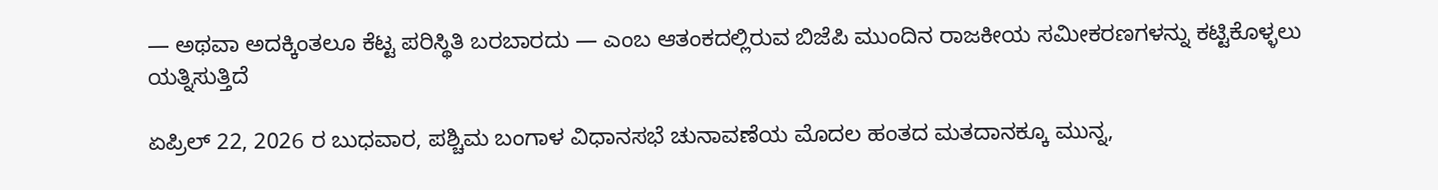— ಅಥವಾ ಅದಕ್ಕಿಂತಲೂ ಕೆಟ್ಟ ಪರಿಸ್ಥಿತಿ ಬರಬಾರದು — ಎಂಬ ಆತಂಕದಲ್ಲಿರುವ ಬಿಜೆಪಿ ಮುಂದಿನ ರಾಜಕೀಯ ಸಮೀಕರಣಗಳನ್ನು ಕಟ್ಟಿಕೊಳ್ಳಲು ಯತ್ನಿಸುತ್ತಿದೆ

ಏಪ್ರಿಲ್ 22, 2026 ರ ಬುಧವಾರ, ಪಶ್ಚಿಮ ಬಂಗಾಳ ವಿಧಾನಸಭೆ ಚುನಾವಣೆಯ ಮೊದಲ ಹಂತದ ಮತದಾನಕ್ಕೂ ಮುನ್ನ,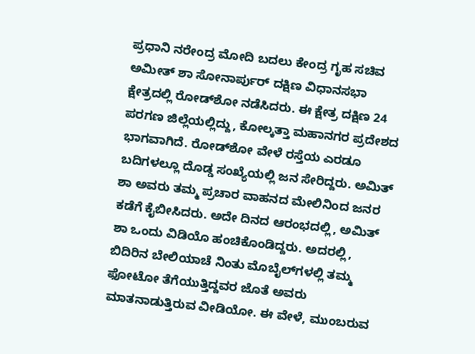ಪ್ರಧಾನಿ ನರೇಂದ್ರ ಮೋದಿ ಬದಲು ಕೇಂದ್ರ ಗೃಹ ಸಚಿವ ಅಮೀತ್‌ ಶಾ ಸೋನಾರ್ಪುರ್ ದಕ್ಷಿಣ ವಿಧಾನಸಭಾ ಕ್ಷೇತ್ರದಲ್ಲಿ ರೋಡ್‌ಶೋ ನಡೆಸಿದರು. ಈ ಕ್ಷೇತ್ರ ದಕ್ಷಿಣ 24 ಪರಗಣ ಜಿಲ್ಲೆಯಲ್ಲಿದ್ದು, ಕೋಲ್ಕತ್ತಾ ಮಹಾನಗರ ಪ್ರದೇಶದ ಭಾಗವಾಗಿದೆ. ರೋಡ್‌ಶೋ ವೇಳೆ ರಸ್ತೆಯ ಎರಡೂ ಬದಿಗಳಲ್ಲೂ ದೊಡ್ಡ ಸಂಖ್ಯೆಯಲ್ಲಿ ಜನ ಸೇರಿದ್ದರು. ಅಮಿತ್ ಶಾ ಅವರು ತಮ್ಮ ಪ್ರಚಾರ ವಾಹನದ ಮೇಲಿನಿಂದ ಜನರ ಕಡೆಗೆ ಕೈಬೀಸಿದರು. ಅದೇ ದಿನದ ಆರಂಭದಲ್ಲಿ, ಅಮಿತ್ ಶಾ ಒಂದು ವಿಡಿಯೊ ಹಂಚಿಕೊಂಡಿದ್ದರು. ಅದರಲ್ಲಿ, ಬಿದಿರಿನ ಬೇಲಿಯಾಚೆ ನಿಂತು ಮೊಬೈಲ್‌ಗಳಲ್ಲಿ ತಮ್ಮ ಫೋಟೋ ತೆಗೆಯುತ್ತಿದ್ದವರ ಜೊತೆ ಅವರು ಮಾತನಾಡುತ್ತಿರುವ ವೀಡಿಯೋ. ಈ ವೇಳೆ, ಮುಂಬರುವ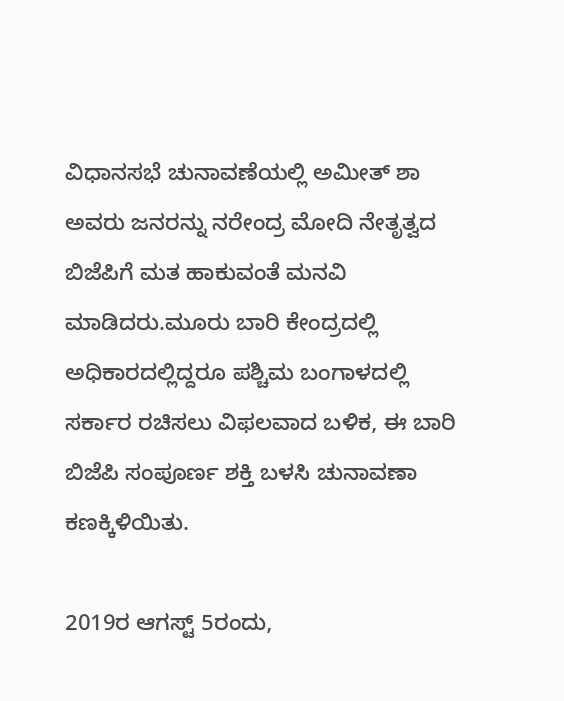ವಿಧಾನಸಭೆ ಚುನಾವಣೆಯಲ್ಲಿ ಅಮೀತ್‌ ಶಾ ಅವರು ಜನರನ್ನು ನರೇಂದ್ರ ಮೋದಿ ನೇತೃತ್ವದ ಬಿಜೆಪಿಗೆ ಮತ ಹಾಕುವಂತೆ ಮನವಿ ಮಾಡಿದರು.ಮೂರು ಬಾರಿ ಕೇಂದ್ರದಲ್ಲಿ ಅಧಿಕಾರದಲ್ಲಿದ್ದರೂ ಪಶ್ಚಿಮ ಬಂಗಾಳದಲ್ಲಿ ಸರ್ಕಾರ ರಚಿಸಲು ವಿಫಲವಾದ ಬಳಿಕ, ಈ ಬಾರಿ ಬಿಜೆಪಿ ಸಂಪೂರ್ಣ ಶಕ್ತಿ ಬಳಸಿ ಚುನಾವಣಾ ಕಣಕ್ಕಿಳಿಯಿತು.

2019ರ ಆಗಸ್ಟ್ 5ರಂದು,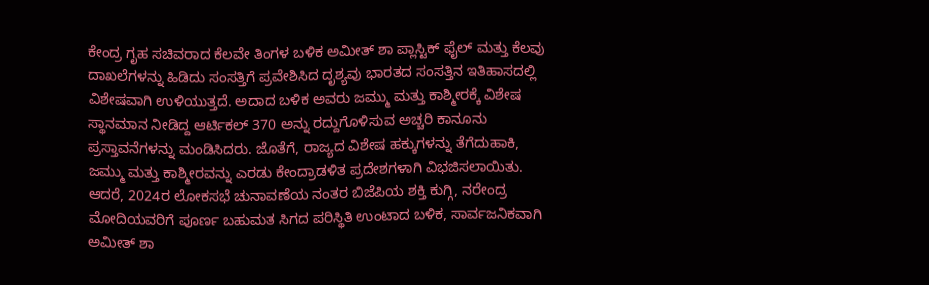ಕೇಂದ್ರ ಗೃಹ ಸಚಿವರಾದ ಕೆಲವೇ ತಿಂಗಳ ಬಳಿಕ ಅಮೀತ್ ಶಾ ಪ್ಲಾಸ್ಟಿಕ್ ಫೈಲ್ ಮತ್ತು ಕೆಲವು ದಾಖಲೆಗಳನ್ನು ಹಿಡಿದು ಸಂಸತ್ತಿಗೆ ಪ್ರವೇಶಿಸಿದ ದೃಶ್ಯವು ಭಾರತದ ಸಂಸತ್ತಿನ ಇತಿಹಾಸದಲ್ಲಿ ವಿಶೇಷವಾಗಿ ಉಳಿಯುತ್ತದೆ. ಅದಾದ ಬಳಿಕ ಅವರು ಜಮ್ಮು ಮತ್ತು ಕಾಶ್ಮೀರಕ್ಕೆ ವಿಶೇಷ ಸ್ಥಾನಮಾನ ನೀಡಿದ್ದ ಆರ್ಟಿಕಲ್ 370 ಅನ್ನು ರದ್ದುಗೊಳಿಸುವ ಅಚ್ಚರಿ ಕಾನೂನು ಪ್ರಸ್ತಾವನೆಗಳನ್ನು ಮಂಡಿಸಿದರು. ಜೊತೆಗೆ, ರಾಜ್ಯದ ವಿಶೇಷ ಹಕ್ಕುಗಳನ್ನು ತೆಗೆದುಹಾಕಿ, ಜಮ್ಮು ಮತ್ತು ಕಾಶ್ಮೀರವನ್ನು ಎರಡು ಕೇಂದ್ರಾಡಳಿತ ಪ್ರದೇಶಗಳಾಗಿ ವಿಭಜಿಸಲಾಯಿತು. ಆದರೆ, 2024ರ ಲೋಕಸಭೆ ಚುನಾವಣೆಯ ನಂತರ ಬಿಜೆಪಿಯ ಶಕ್ತಿ ಕುಗ್ಗಿ, ನರೇಂದ್ರ ಮೋದಿಯವರಿಗೆ ಪೂರ್ಣ ಬಹುಮತ ಸಿಗದ ಪರಿಸ್ಥಿತಿ ಉಂಟಾದ ಬಳಿಕ, ಸಾರ್ವಜನಿಕವಾಗಿ ಅಮೀತ್‌ ಶಾ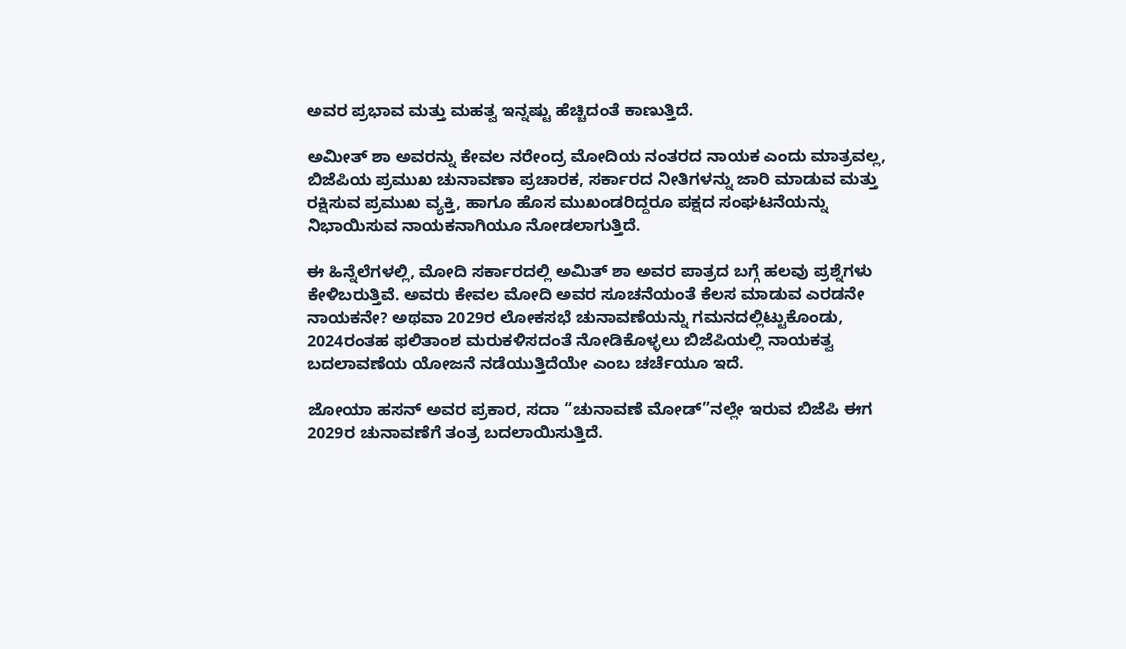ಅವರ ಪ್ರಭಾವ ಮತ್ತು ಮಹತ್ವ ಇನ್ನಷ್ಟು ಹೆಚ್ಚಿದಂತೆ ಕಾಣುತ್ತಿದೆ.

ಅಮೀತ್‌ ಶಾ ಅವರನ್ನು ಕೇವಲ ನರೇಂದ್ರ ಮೋದಿಯ ನಂತರದ ನಾಯಕ ಎಂದು ಮಾತ್ರವಲ್ಲ, ಬಿಜೆಪಿಯ ಪ್ರಮುಖ ಚುನಾವಣಾ ಪ್ರಚಾರಕ, ಸರ್ಕಾರದ ನೀತಿಗಳನ್ನು ಜಾರಿ ಮಾಡುವ ಮತ್ತು ರಕ್ಷಿಸುವ ಪ್ರಮುಖ ವ್ಯಕ್ತಿ, ಹಾಗೂ ಹೊಸ ಮುಖಂಡರಿದ್ದರೂ ಪಕ್ಷದ ಸಂಘಟನೆಯನ್ನು ನಿಭಾಯಿಸುವ ನಾಯಕನಾಗಿಯೂ ನೋಡಲಾಗುತ್ತಿದೆ.

ಈ ಹಿನ್ನೆಲೆಗಳಲ್ಲಿ, ಮೋದಿ ಸರ್ಕಾರದಲ್ಲಿ ಅಮಿತ್ ಶಾ ಅವರ ಪಾತ್ರದ ಬಗ್ಗೆ ಹಲವು ಪ್ರಶ್ನೆಗಳು ಕೇಳಿಬರುತ್ತಿವೆ. ಅವರು ಕೇವಲ ಮೋದಿ ಅವರ ಸೂಚನೆಯಂತೆ ಕೆಲಸ ಮಾಡುವ ಎರಡನೇ ನಾಯಕನೇ? ಅಥವಾ 2029ರ ಲೋಕಸಭೆ ಚುನಾವಣೆಯನ್ನು ಗಮನದಲ್ಲಿಟ್ಟುಕೊಂಡು, 2024ರಂತಹ ಫಲಿತಾಂಶ ಮರುಕಳಿಸದಂತೆ ನೋಡಿಕೊಳ್ಳಲು ಬಿಜೆಪಿಯಲ್ಲಿ ನಾಯಕತ್ವ ಬದಲಾವಣೆಯ ಯೋಜನೆ ನಡೆಯುತ್ತಿದೆಯೇ ಎಂಬ ಚರ್ಚೆಯೂ ಇದೆ.

ಜೋಯಾ ಹಸನ್ ಅವರ ಪ್ರಕಾರ, ಸದಾ “ಚುನಾವಣೆ ಮೋಡ್”ನಲ್ಲೇ ಇರುವ ಬಿಜೆಪಿ ಈಗ 2029ರ ಚುನಾವಣೆಗೆ ತಂತ್ರ ಬದಲಾಯಿಸುತ್ತಿದೆ.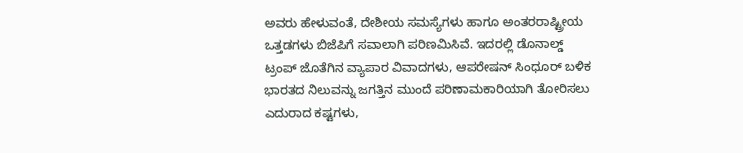ಅವರು ಹೇಳುವಂತೆ, ದೇಶೀಯ ಸಮಸ್ಯೆಗಳು ಹಾಗೂ ಅಂತರರಾಷ್ಟ್ರೀಯ ಒತ್ತಡಗಳು ಬಿಜೆಪಿಗೆ ಸವಾಲಾಗಿ ಪರಿಣಮಿಸಿವೆ. ಇದರಲ್ಲಿ ಡೊನಾಲ್ಡ್‌ ಟ್ರಂಪ್‌ ಜೊತೆಗಿನ ವ್ಯಾಪಾರ ವಿವಾದಗಳು, ಆಪರೇಷನ್‌ ಸಿಂಧೂರ್ ಬಳಿಕ ಭಾರತದ ನಿಲುವನ್ನು ಜಗತ್ತಿನ ಮುಂದೆ ಪರಿಣಾಮಕಾರಿಯಾಗಿ ತೋರಿಸಲು ಎದುರಾದ ಕಷ್ಟಗಳು,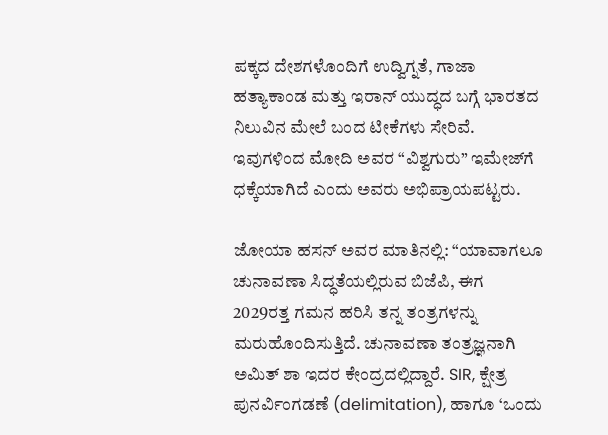ಪಕ್ಕದ ದೇಶಗಳೊಂದಿಗೆ ಉದ್ವಿಗ್ನತೆ, ಗಾಜಾ ಹತ್ಯಾಕಾಂಡ ಮತ್ತು ಇರಾನ್ ಯುದ್ಧದ ಬಗ್ಗೆ ಭಾರತದ ನಿಲುವಿನ ಮೇಲೆ ಬಂದ ಟೀಕೆಗಳು ಸೇರಿವೆ. ಇವುಗಳಿಂದ ಮೋದಿ ಅವರ “ವಿಶ್ವಗುರು” ಇಮೇಜ್‌ಗೆ ಧಕ್ಕೆಯಾಗಿದೆ ಎಂದು ಅವರು ಅಭಿಪ್ರಾಯಪಟ್ಟರು.

ಜೋಯಾ ಹಸನ್ ಅವರ ಮಾತಿನಲ್ಲಿ: “ಯಾವಾಗಲೂ ಚುನಾವಣಾ ಸಿದ್ಧತೆಯಲ್ಲಿರುವ ಬಿಜೆಪಿ, ಈಗ 2029ರತ್ತ ಗಮನ ಹರಿಸಿ ತನ್ನ ತಂತ್ರಗಳನ್ನು ಮರುಹೊಂದಿಸುತ್ತಿದೆ. ಚುನಾವಣಾ ತಂತ್ರಜ್ಞನಾಗಿ ಅಮಿತ್ ಶಾ ಇದರ ಕೇಂದ್ರದಲ್ಲಿದ್ದಾರೆ. SIR, ಕ್ಷೇತ್ರ ಪುನರ್ವಿಂಗಡಣೆ (delimitation), ಹಾಗೂ ‘ಒಂದು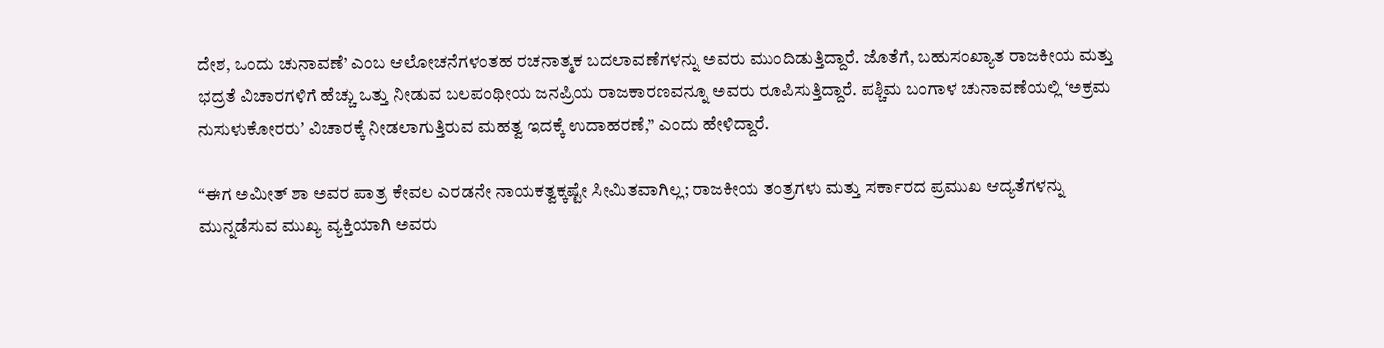ದೇಶ, ಒಂದು ಚುನಾವಣೆ’ ಎಂಬ ಆಲೋಚನೆಗಳಂತಹ ರಚನಾತ್ಮಕ ಬದಲಾವಣೆಗಳನ್ನು ಅವರು ಮುಂದಿಡುತ್ತಿದ್ದಾರೆ. ಜೊತೆಗೆ, ಬಹುಸಂಖ್ಯಾತ ರಾಜಕೀಯ ಮತ್ತು ಭದ್ರತೆ ವಿಚಾರಗಳಿಗೆ ಹೆಚ್ಚು ಒತ್ತು ನೀಡುವ ಬಲಪಂಥೀಯ ಜನಪ್ರಿಯ ರಾಜಕಾರಣವನ್ನೂ ಅವರು ರೂಪಿಸುತ್ತಿದ್ದಾರೆ. ಪಶ್ಚಿಮ ಬಂಗಾಳ ಚುನಾವಣೆಯಲ್ಲಿ ‘ಅಕ್ರಮ ನುಸುಳುಕೋರರುʼ ವಿಚಾರಕ್ಕೆ ನೀಡಲಾಗುತ್ತಿರುವ ಮಹತ್ವ ಇದಕ್ಕೆ ಉದಾಹರಣೆ,” ಎಂದು ಹೇಳಿದ್ದಾರೆ.

“ಈಗ ಅಮೀತ್‌ ಶಾ ಅವರ ಪಾತ್ರ ಕೇವಲ ಎರಡನೇ ನಾಯಕತ್ವಕ್ಕಷ್ಟೇ ಸೀಮಿತವಾಗಿಲ್ಲ; ರಾಜಕೀಯ ತಂತ್ರಗಳು ಮತ್ತು ಸರ್ಕಾರದ ಪ್ರಮುಖ ಆದ್ಯತೆಗಳನ್ನು ಮುನ್ನಡೆಸುವ ಮುಖ್ಯ ವ್ಯಕ್ತಿಯಾಗಿ ಅವರು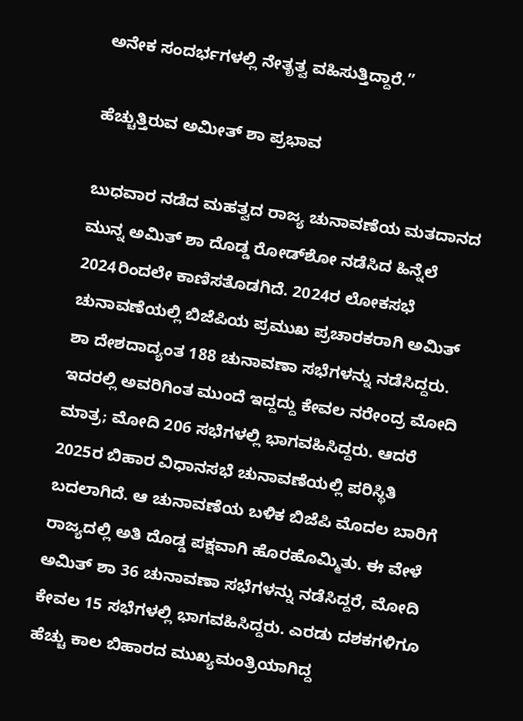ಅನೇಕ ಸಂದರ್ಭಗಳಲ್ಲಿ ನೇತೃತ್ವ ವಹಿಸುತ್ತಿದ್ದಾರೆ.”

ಹೆಚ್ಚುತ್ತಿರುವ ಅಮೀತ್‌ ಶಾ ಪ್ರಭಾವ

ಬುಧವಾರ ನಡೆದ ಮಹತ್ವದ ರಾಜ್ಯ ಚುನಾವಣೆಯ ಮತದಾನದ ಮುನ್ನ ಅಮಿತ್ ಶಾ ದೊಡ್ಡ ರೋಡ್‌ಶೋ ನಡೆಸಿದ ಹಿನ್ನೆಲೆ 2024ರಿಂದಲೇ ಕಾಣಿಸತೊಡಗಿದೆ. 2024ರ ಲೋಕಸಭೆ ಚುನಾವಣೆಯಲ್ಲಿ ಬಿಜೆಪಿಯ ಪ್ರಮುಖ ಪ್ರಚಾರಕರಾಗಿ ಅಮಿತ್ ಶಾ ದೇಶದಾದ್ಯಂತ 188 ಚುನಾವಣಾ ಸಭೆಗಳನ್ನು ನಡೆಸಿದ್ದರು. ಇದರಲ್ಲಿ ಅವರಿಗಿಂತ ಮುಂದೆ ಇದ್ದದ್ದು ಕೇವಲ ನರೇಂದ್ರ ಮೋದಿ ಮಾತ್ರ; ಮೋದಿ 206 ಸಭೆಗಳಲ್ಲಿ ಭಾಗವಹಿಸಿದ್ದರು. ಆದರೆ 2025ರ ಬಿಹಾರ ವಿಧಾನಸಭೆ ಚುನಾವಣೆಯಲ್ಲಿ ಪರಿಸ್ಥಿತಿ ಬದಲಾಗಿದೆ. ಆ ಚುನಾವಣೆಯ ಬಳಿಕ ಬಿಜೆಪಿ ಮೊದಲ ಬಾರಿಗೆ ರಾಜ್ಯದಲ್ಲಿ ಅತಿ ದೊಡ್ಡ ಪಕ್ಷವಾಗಿ ಹೊರಹೊಮ್ಮಿತು. ಈ ವೇಳೆ ಅಮಿತ್ ಶಾ 36 ಚುನಾವಣಾ ಸಭೆಗಳನ್ನು ನಡೆಸಿದ್ದರೆ, ಮೋದಿ ಕೇವಲ 15 ಸಭೆಗಳಲ್ಲಿ ಭಾಗವಹಿಸಿದ್ದರು. ಎರಡು ದಶಕಗಳಿಗೂ ಹೆಚ್ಚು ಕಾಲ ಬಿಹಾರದ ಮುಖ್ಯಮಂತ್ರಿಯಾಗಿದ್ದ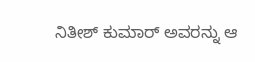ನಿತೀಶ್‌ ಕುಮಾರ್ ಅವರನ್ನು ಆ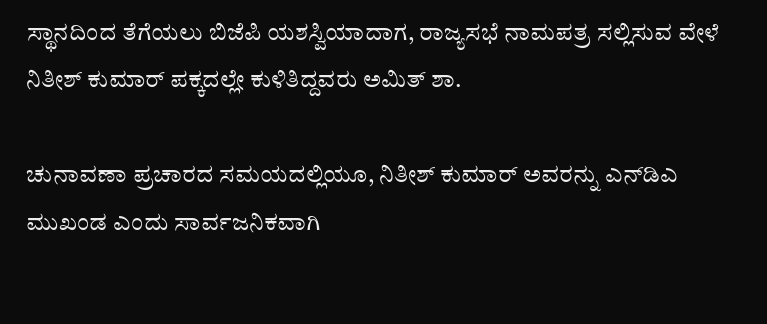ಸ್ಥಾನದಿಂದ ತೆಗೆಯಲು ಬಿಜೆಪಿ ಯಶಸ್ವಿಯಾದಾಗ, ರಾಜ್ಯಸಭೆ ನಾಮಪತ್ರ ಸಲ್ಲಿಸುವ ವೇಳೆ ನಿತೀಶ್ ಕುಮಾರ್ ಪಕ್ಕದಲ್ಲೇ ಕುಳಿತಿದ್ದವರು ಅಮಿತ್ ಶಾ.

ಚುನಾವಣಾ ಪ್ರಚಾರದ ಸಮಯದಲ್ಲಿಯೂ, ನಿತೀಶ್ ಕುಮಾರ್ ಅವರನ್ನು ಎನ್‌ಡಿಎ ಮುಖಂಡ ಎಂದು ಸಾರ್ವಜನಿಕವಾಗಿ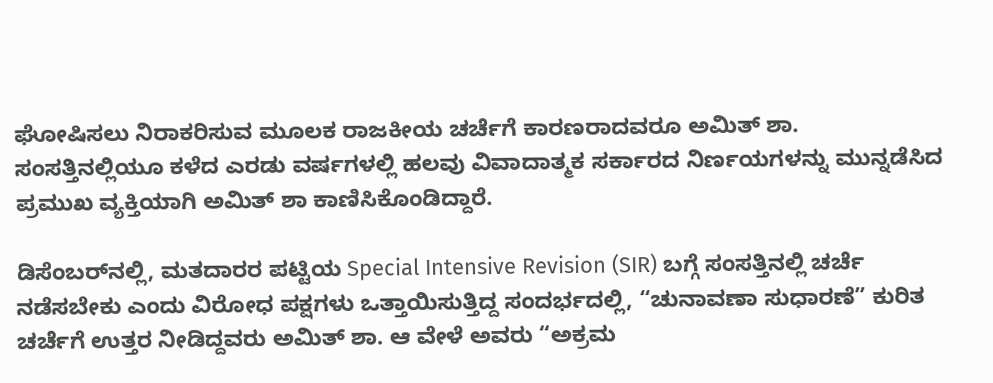ಘೋಷಿಸಲು ನಿರಾಕರಿಸುವ ಮೂಲಕ ರಾಜಕೀಯ ಚರ್ಚೆಗೆ ಕಾರಣರಾದವರೂ ಅಮಿತ್ ಶಾ. ಸಂಸತ್ತಿನಲ್ಲಿಯೂ ಕಳೆದ ಎರಡು ವರ್ಷಗಳಲ್ಲಿ ಹಲವು ವಿವಾದಾತ್ಮಕ ಸರ್ಕಾರದ ನಿರ್ಣಯಗಳನ್ನು ಮುನ್ನಡೆಸಿದ ಪ್ರಮುಖ ವ್ಯಕ್ತಿಯಾಗಿ ಅಮಿತ್ ಶಾ ಕಾಣಿಸಿಕೊಂಡಿದ್ದಾರೆ.

ಡಿಸೆಂಬರ್‌ನಲ್ಲಿ, ಮತದಾರರ ಪಟ್ಟಿಯ Special Intensive Revision (SIR) ಬಗ್ಗೆ ಸಂಸತ್ತಿನಲ್ಲಿ ಚರ್ಚೆ ನಡೆಸಬೇಕು ಎಂದು ವಿರೋಧ ಪಕ್ಷಗಳು ಒತ್ತಾಯಿಸುತ್ತಿದ್ದ ಸಂದರ್ಭದಲ್ಲಿ, “ಚುನಾವಣಾ ಸುಧಾರಣೆ” ಕುರಿತ ಚರ್ಚೆಗೆ ಉತ್ತರ ನೀಡಿದ್ದವರು ಅಮಿತ್ ಶಾ. ಆ ವೇಳೆ ಅವರು “ಅಕ್ರಮ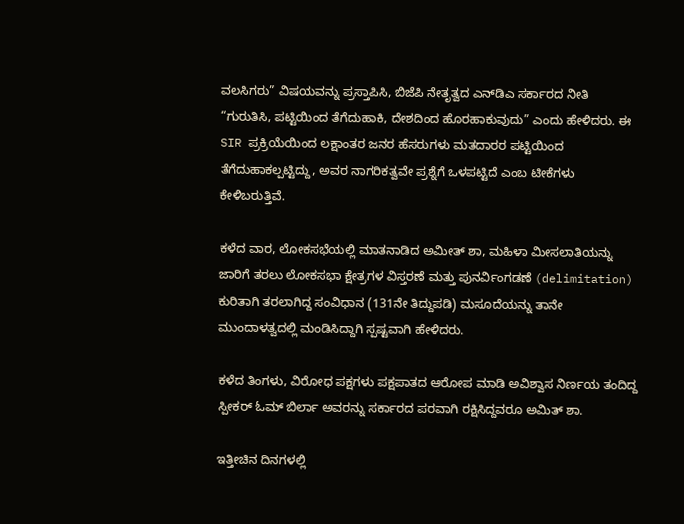ವಲಸಿಗರು” ವಿಷಯವನ್ನು ಪ್ರಸ್ತಾಪಿಸಿ, ಬಿಜೆಪಿ ನೇತೃತ್ವದ ಎನ್‌ಡಿಎ ಸರ್ಕಾರದ ನೀತಿ “ಗುರುತಿಸಿ, ಪಟ್ಟಿಯಿಂದ ತೆಗೆದುಹಾಕಿ, ದೇಶದಿಂದ ಹೊರಹಾಕುವುದು” ಎಂದು ಹೇಳಿದರು. ಈ SIR ಪ್ರಕ್ರಿಯೆಯಿಂದ ಲಕ್ಷಾಂತರ ಜನರ ಹೆಸರುಗಳು ಮತದಾರರ ಪಟ್ಟಿಯಿಂದ ತೆಗೆದುಹಾಕಲ್ಪಟ್ಟಿದ್ದು, ಅವರ ನಾಗರಿಕತ್ವವೇ ಪ್ರಶ್ನೆಗೆ ಒಳಪಟ್ಟಿದೆ ಎಂಬ ಟೀಕೆಗಳು ಕೇಳಿಬರುತ್ತಿವೆ.

ಕಳೆದ ವಾರ, ಲೋಕಸಭೆಯಲ್ಲಿ ಮಾತನಾಡಿದ ಅಮೀತ್‌ ಶಾ, ಮಹಿಳಾ ಮೀಸಲಾತಿಯನ್ನು ಜಾರಿಗೆ ತರಲು ಲೋಕಸಭಾ ಕ್ಷೇತ್ರಗಳ ವಿಸ್ತರಣೆ ಮತ್ತು ಪುನರ್ವಿಂಗಡಣೆ (delimitation) ಕುರಿತಾಗಿ ತರಲಾಗಿದ್ದ ಸಂವಿಧಾನ (131ನೇ ತಿದ್ದುಪಡಿ) ಮಸೂದೆಯನ್ನು ತಾನೇ ಮುಂದಾಳತ್ವದಲ್ಲಿ ಮಂಡಿಸಿದ್ದಾಗಿ ಸ್ಪಷ್ಟವಾಗಿ ಹೇಳಿದರು.

ಕಳೆದ ತಿಂಗಳು, ವಿರೋಧ ಪಕ್ಷಗಳು ಪಕ್ಷಪಾತದ ಆರೋಪ ಮಾಡಿ ಅವಿಶ್ವಾಸ ನಿರ್ಣಯ ತಂದಿದ್ದ ಸ್ಪೀಕರ್ ಓಮ್‌ ಬಿರ್ಲಾ ಅವರನ್ನು ಸರ್ಕಾರದ ಪರವಾಗಿ ರಕ್ಷಿಸಿದ್ದವರೂ ಅಮಿತ್ ಶಾ.

ಇತ್ತೀಚಿನ ದಿನಗಳಲ್ಲಿ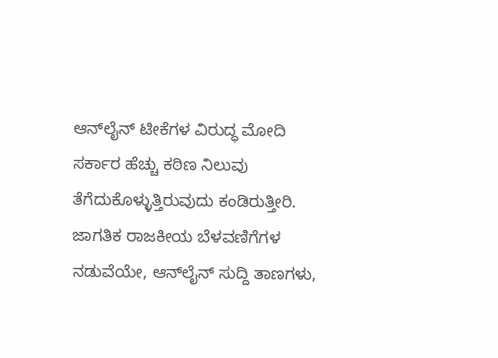ಆನ್‌ಲೈನ್ ಟೀಕೆಗಳ ವಿರುದ್ಧ ಮೋದಿ ಸರ್ಕಾರ ಹೆಚ್ಚು ಕಠಿಣ ನಿಲುವು ತೆಗೆದುಕೊಳ್ಳುತ್ತಿರುವುದು ಕಂಡಿರುತ್ತೀರಿ. ಜಾಗತಿಕ ರಾಜಕೀಯ ಬೆಳವಣಿಗೆಗಳ ನಡುವೆಯೇ, ಆನ್‌ಲೈನ್ ಸುದ್ದಿ ತಾಣಗಳು,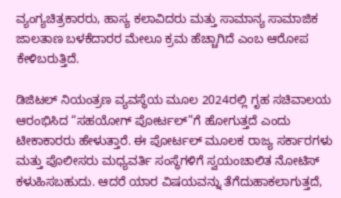ವ್ಯಂಗ್ಯಚಿತ್ರಕಾರರು, ಹಾಸ್ಯ ಕಲಾವಿದರು ಮತ್ತು ಸಾಮಾನ್ಯ ಸಾಮಾಜಿಕ ಜಾಲತಾಣ ಬಳಕೆದಾರರ ಮೇಲೂ ಕ್ರಮ ಹೆಚ್ಚಾಗಿದೆ ಎಂಬ ಆರೋಪ ಕೇಳಿಬರುತ್ತಿದೆ.

ಡಿಜಿಟಲ್ ನಿಯಂತ್ರಣ ವ್ಯವಸ್ಥೆಯ ಮೂಲ 2024ರಲ್ಲಿ ಗೃಹ ಸಚಿವಾಲಯ ಆರಂಭಿಸಿದ “ಸಹಯೋಗ್ ಪೋರ್ಟಲ್”ಗೆ ಹೋಗುತ್ತದೆ ಎಂದು ಟೀಕಾಕಾರರು ಹೇಳುತ್ತಾರೆ. ಈ ಪೋರ್ಟಲ್ ಮೂಲಕ ರಾಜ್ಯ ಸರ್ಕಾರಗಳು ಮತ್ತು ಪೊಲೀಸರು ಮಧ್ಯವರ್ತಿ ಸಂಸ್ಥೆಗಳಿಗೆ ಸ್ವಯಂಚಾಲಿತ ನೋಟಿಸ್ ಕಳುಹಿಸಬಹುದು. ಆದರೆ ಯಾರ ವಿಷಯವನ್ನು ತೆಗೆದುಹಾಕಲಾಗುತ್ತದೆ,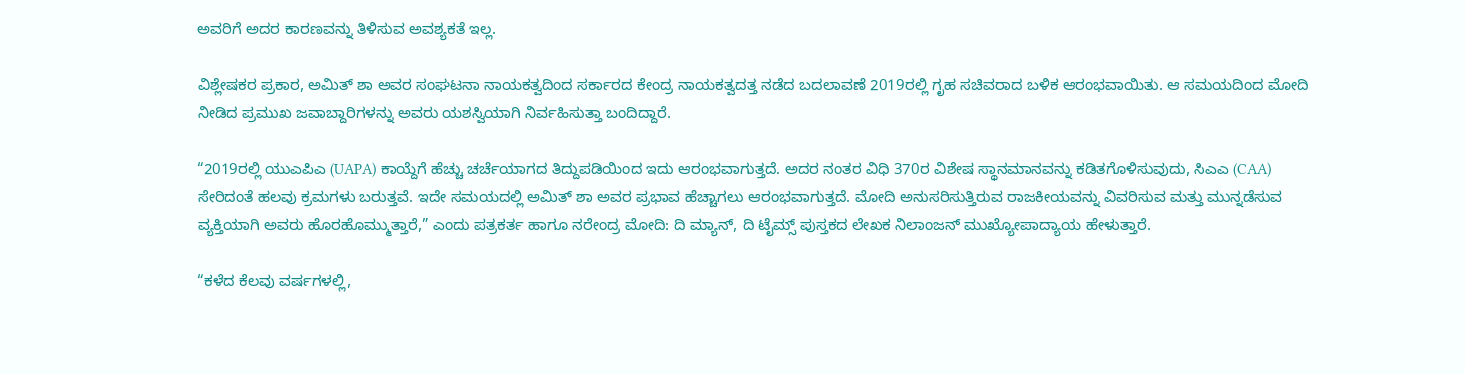ಅವರಿಗೆ ಅದರ ಕಾರಣವನ್ನು ತಿಳಿಸುವ ಅವಶ್ಯಕತೆ ಇಲ್ಲ.

ವಿಶ್ಲೇಷಕರ ಪ್ರಕಾರ, ಅಮಿತ್ ಶಾ ಅವರ ಸಂಘಟನಾ ನಾಯಕತ್ವದಿಂದ ಸರ್ಕಾರದ ಕೇಂದ್ರ ನಾಯಕತ್ವದತ್ತ ನಡೆದ ಬದಲಾವಣೆ 2019ರಲ್ಲಿ ಗೃಹ ಸಚಿವರಾದ ಬಳಿಕ ಆರಂಭವಾಯಿತು. ಆ ಸಮಯದಿಂದ ಮೋದಿ ನೀಡಿದ ಪ್ರಮುಖ ಜವಾಬ್ದಾರಿಗಳನ್ನು ಅವರು ಯಶಸ್ವಿಯಾಗಿ ನಿರ್ವಹಿಸುತ್ತಾ ಬಂದಿದ್ದಾರೆ.

“2019ರಲ್ಲಿ ಯುಎಪಿಎ (UAPA) ಕಾಯ್ದೆಗೆ ಹೆಚ್ಚು ಚರ್ಚೆಯಾಗದ ತಿದ್ದುಪಡಿಯಿಂದ ಇದು ಆರಂಭವಾಗುತ್ತದೆ. ಅದರ ನಂತರ ವಿಧಿ 370ರ ವಿಶೇಷ ಸ್ಥಾನಮಾನವನ್ನು ಕಡಿತಗೊಳಿಸುವುದು, ಸಿಎಎ (CAA) ಸೇರಿದಂತೆ ಹಲವು ಕ್ರಮಗಳು ಬರುತ್ತವೆ. ಇದೇ ಸಮಯದಲ್ಲಿ ಅಮಿತ್ ಶಾ ಅವರ ಪ್ರಭಾವ ಹೆಚ್ಚಾಗಲು ಆರಂಭವಾಗುತ್ತದೆ. ಮೋದಿ ಅನುಸರಿಸುತ್ತಿರುವ ರಾಜಕೀಯವನ್ನು ವಿವರಿಸುವ ಮತ್ತು ಮುನ್ನಡೆಸುವ ವ್ಯಕ್ತಿಯಾಗಿ ಅವರು ಹೊರಹೊಮ್ಮುತ್ತಾರೆ,” ಎಂದು ಪತ್ರಕರ್ತ ಹಾಗೂ ನರೇಂದ್ರ ಮೋದಿ: ದಿ ಮ್ಯಾನ್, ದಿ ಟೈಮ್ಸ್ ಪುಸ್ತಕದ ಲೇಖಕ ನಿಲಾಂಜನ್‌ ಮುಖ್ಯೋಪಾದ್ಯಾಯ ಹೇಳುತ್ತಾರೆ.

“ಕಳೆದ ಕೆಲವು ವರ್ಷಗಳಲ್ಲಿ,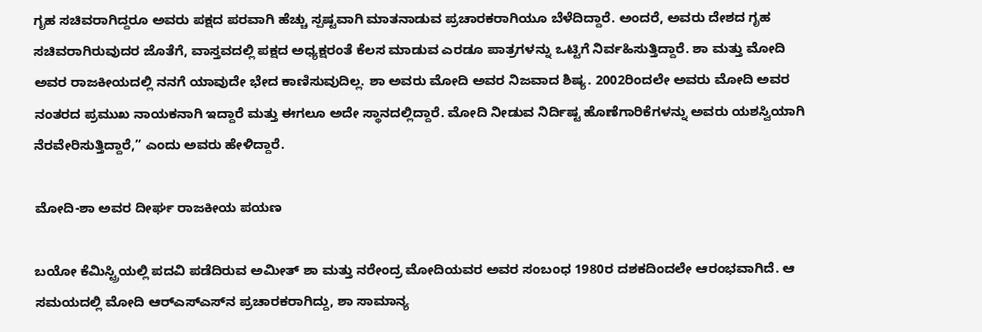ಗೃಹ ಸಚಿವರಾಗಿದ್ದರೂ ಅವರು ಪಕ್ಷದ ಪರವಾಗಿ ಹೆಚ್ಚು ಸ್ಪಷ್ಟವಾಗಿ ಮಾತನಾಡುವ ಪ್ರಚಾರಕರಾಗಿಯೂ ಬೆಳೆದಿದ್ದಾರೆ. ಅಂದರೆ, ಅವರು ದೇಶದ ಗೃಹ ಸಚಿವರಾಗಿರುವುದರ ಜೊತೆಗೆ, ವಾಸ್ತವದಲ್ಲಿ ಪಕ್ಷದ ಅಧ್ಯಕ್ಷರಂತೆ ಕೆಲಸ ಮಾಡುವ ಎರಡೂ ಪಾತ್ರಗಳನ್ನು ಒಟ್ಟಿಗೆ ನಿರ್ವಹಿಸುತ್ತಿದ್ದಾರೆ. ಶಾ ಮತ್ತು ಮೋದಿ ಅವರ ರಾಜಕೀಯದಲ್ಲಿ ನನಗೆ ಯಾವುದೇ ಭೇದ ಕಾಣಿಸುವುದಿಲ್ಲ. ಶಾ ಅವರು ಮೋದಿ ಅವರ ನಿಜವಾದ ಶಿಷ್ಯ. 2002ರಿಂದಲೇ ಅವರು ಮೋದಿ ಅವರ ನಂತರದ ಪ್ರಮುಖ ನಾಯಕನಾಗಿ ಇದ್ದಾರೆ ಮತ್ತು ಈಗಲೂ ಅದೇ ಸ್ಥಾನದಲ್ಲಿದ್ದಾರೆ. ಮೋದಿ ನೀಡುವ ನಿರ್ದಿಷ್ಟ ಹೊಣೆಗಾರಿಕೆಗಳನ್ನು ಅವರು ಯಶಸ್ವಿಯಾಗಿ ನೆರವೇರಿಸುತ್ತಿದ್ದಾರೆ,” ಎಂದು ಅವರು ಹೇಳಿದ್ದಾರೆ.

ಮೋದಿ-ಶಾ ಅವರ ದೀರ್ಘ ರಾಜಕೀಯ ಪಯಣ

ಬಯೋ ಕೆಮಿಸ್ಟ್ರಿಯಲ್ಲಿ ಪದವಿ ಪಡೆದಿರುವ ಅಮೀತ್‌ ಶಾ ಮತ್ತು ನರೇಂದ್ರ ಮೋದಿಯವರ ಅವರ ಸಂಬಂಧ 1980ರ ದಶಕದಿಂದಲೇ ಆರಂಭವಾಗಿದೆ. ಆ ಸಮಯದಲ್ಲಿ ಮೋದಿ ಆರ್‌ಎಸ್‌ಎಸ್‌ನ ಪ್ರಚಾರಕರಾಗಿದ್ದು, ಶಾ ಸಾಮಾನ್ಯ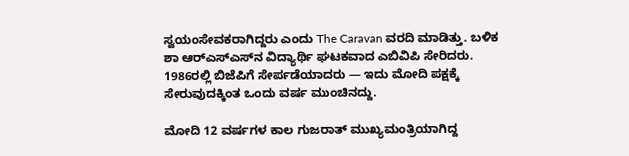ಸ್ವಯಂಸೇವಕರಾಗಿದ್ದರು ಎಂದು The Caravan ವರದಿ ಮಾಡಿತ್ತು. ಬಳಿಕ ಶಾ ಆರ್‌ಎಸ್‌ಎಸ್‌ನ ವಿದ್ಯಾರ್ಥಿ ಘಟಕವಾದ ಎಬಿವಿಪಿ ಸೇರಿದರು. 1986ರಲ್ಲಿ ಬಿಜೆಪಿಗೆ ಸೇರ್ಪಡೆಯಾದರು — ಇದು ಮೋದಿ ಪಕ್ಷಕ್ಕೆ ಸೇರುವುದಕ್ಕಿಂತ ಒಂದು ವರ್ಷ ಮುಂಚಿನದ್ದು.

ಮೋದಿ 12 ವರ್ಷಗಳ ಕಾಲ ಗುಜರಾತ್ ಮುಖ್ಯಮಂತ್ರಿಯಾಗಿದ್ದ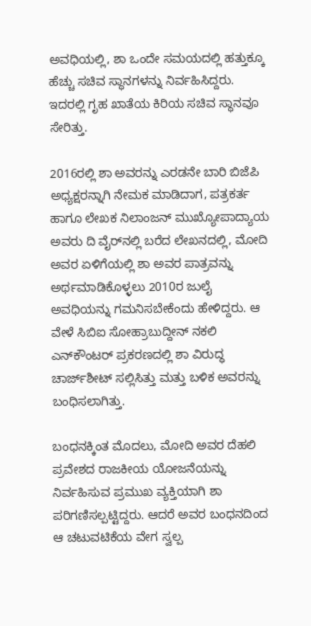ಅವಧಿಯಲ್ಲಿ, ಶಾ ಒಂದೇ ಸಮಯದಲ್ಲಿ ಹತ್ತುಕ್ಕೂ ಹೆಚ್ಚು ಸಚಿವ ಸ್ಥಾನಗಳನ್ನು ನಿರ್ವಹಿಸಿದ್ದರು. ಇದರಲ್ಲಿ ಗೃಹ ಖಾತೆಯ ಕಿರಿಯ ಸಚಿವ ಸ್ಥಾನವೂ ಸೇರಿತ್ತು.

2016ರಲ್ಲಿ ಶಾ ಅವರನ್ನು ಎರಡನೇ ಬಾರಿ ಬಿಜೆಪಿ ಅಧ್ಯಕ್ಷರನ್ನಾಗಿ ನೇಮಕ ಮಾಡಿದಾಗ, ಪತ್ರಕರ್ತ ಹಾಗೂ ಲೇಖಕ ನಿಲಾಂಜನ್‌ ಮುಖ್ಯೋಪಾದ್ಯಾಯ ಅವರು ದಿ ವೈರ್‌ನಲ್ಲಿ ಬರೆದ ಲೇಖನದಲ್ಲಿ, ಮೋದಿ ಅವರ ಏಳಿಗೆಯಲ್ಲಿ ಶಾ ಅವರ ಪಾತ್ರವನ್ನು ಅರ್ಥಮಾಡಿಕೊಳ್ಳಲು 2010ರ ಜುಲೈ ಅವಧಿಯನ್ನು ಗಮನಿಸಬೇಕೆಂದು ಹೇಳಿದ್ದರು. ಆ ವೇಳೆ ಸಿಬಿಐ ಸೋಹ್ರಾಬುದ್ದೀನ್ ನಕಲಿ ಎನ್‌ಕೌಂಟರ್ ಪ್ರಕರಣದಲ್ಲಿ ಶಾ ವಿರುದ್ಧ ಚಾರ್ಜ್‌ಶೀಟ್ ಸಲ್ಲಿಸಿತ್ತು ಮತ್ತು ಬಳಿಕ ಅವರನ್ನು ಬಂಧಿಸಲಾಗಿತ್ತು.

ಬಂಧನಕ್ಕಿಂತ ಮೊದಲು, ಮೋದಿ ಅವರ ದೆಹಲಿ ಪ್ರವೇಶದ ರಾಜಕೀಯ ಯೋಜನೆಯನ್ನು ನಿರ್ವಹಿಸುವ ಪ್ರಮುಖ ವ್ಯಕ್ತಿಯಾಗಿ ಶಾ ಪರಿಗಣಿಸಲ್ಪಟ್ಟಿದ್ದರು. ಆದರೆ ಅವರ ಬಂಧನದಿಂದ ಆ ಚಟುವಟಿಕೆಯ ವೇಗ ಸ್ವಲ್ಪ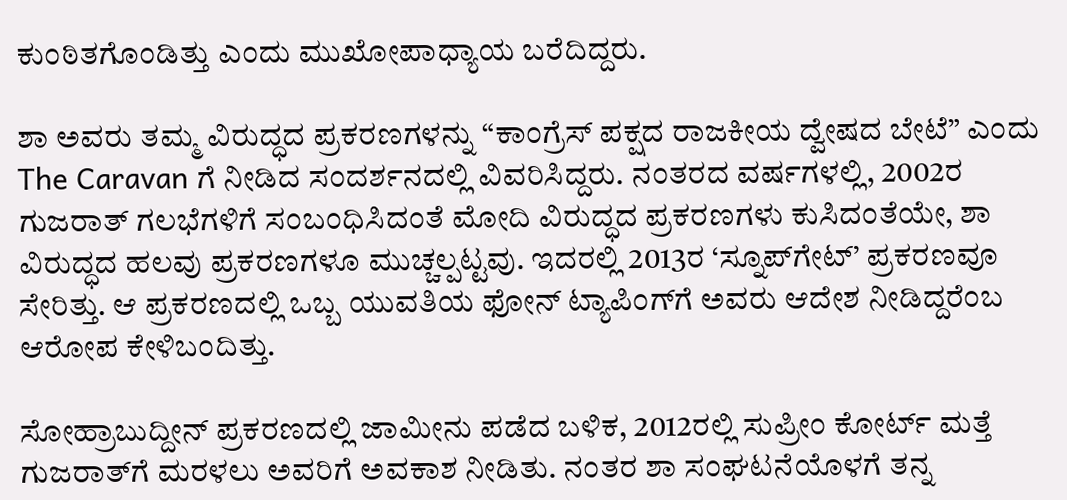ಕುಂಠಿತಗೊಂಡಿತ್ತು ಎಂದು ಮುಖೋಪಾಧ್ಯಾಯ ಬರೆದಿದ್ದರು.

ಶಾ ಅವರು ತಮ್ಮ ವಿರುದ್ಧದ ಪ್ರಕರಣಗಳನ್ನು “ಕಾಂಗ್ರೆಸ್ ಪಕ್ಷದ ರಾಜಕೀಯ ದ್ವೇಷದ ಬೇಟೆ” ಎಂದು The Caravan ಗೆ ನೀಡಿದ ಸಂದರ್ಶನದಲ್ಲಿ ವಿವರಿಸಿದ್ದರು. ನಂತರದ ವರ್ಷಗಳಲ್ಲಿ, 2002ರ ಗುಜರಾತ್ ಗಲಭೆಗಳಿಗೆ ಸಂಬಂಧಿಸಿದಂತೆ ಮೋದಿ ವಿರುದ್ಧದ ಪ್ರಕರಣಗಳು ಕುಸಿದಂತೆಯೇ, ಶಾ ವಿರುದ್ಧದ ಹಲವು ಪ್ರಕರಣಗಳೂ ಮುಚ್ಚಲ್ಪಟ್ಟವು. ಇದರಲ್ಲಿ 2013ರ ‘ಸ್ನೂಪ್‌ಗೇಟ್’ ಪ್ರಕರಣವೂ ಸೇರಿತ್ತು. ಆ ಪ್ರಕರಣದಲ್ಲಿ ಒಬ್ಬ ಯುವತಿಯ ಫೋನ್ ಟ್ಯಾಪಿಂಗ್‌ಗೆ ಅವರು ಆದೇಶ ನೀಡಿದ್ದರೆಂಬ ಆರೋಪ ಕೇಳಿಬಂದಿತ್ತು.

ಸೋಹ್ರಾಬುದ್ದೀನ್ ಪ್ರಕರಣದಲ್ಲಿ ಜಾಮೀನು ಪಡೆದ ಬಳಿಕ, 2012ರಲ್ಲಿ ಸುಪ್ರೀಂ ಕೋರ್ಟ್ ಮತ್ತೆ ಗುಜರಾತ್‌ಗೆ ಮರಳಲು ಅವರಿಗೆ ಅವಕಾಶ ನೀಡಿತು. ನಂತರ ಶಾ ಸಂಘಟನೆಯೊಳಗೆ ತನ್ನ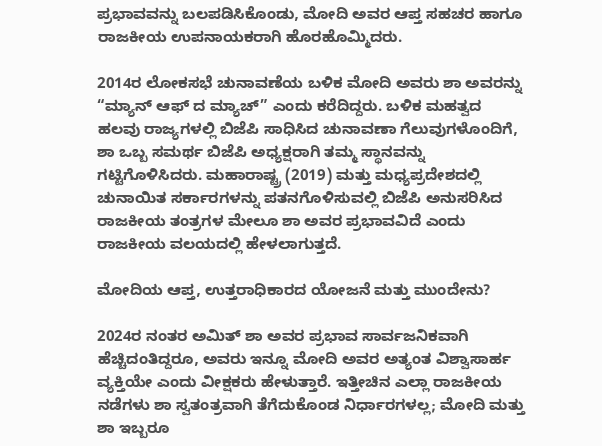ಪ್ರಭಾವವನ್ನು ಬಲಪಡಿಸಿಕೊಂಡು, ಮೋದಿ ಅವರ ಆಪ್ತ ಸಹಚರ ಹಾಗೂ ರಾಜಕೀಯ ಉಪನಾಯಕರಾಗಿ ಹೊರಹೊಮ್ಮಿದರು.

2014ರ ಲೋಕಸಭೆ ಚುನಾವಣೆಯ ಬಳಿಕ ಮೋದಿ ಅವರು ಶಾ ಅವರನ್ನು “ಮ್ಯಾನ್ ಆಫ್ ದ ಮ್ಯಾಚ್” ಎಂದು ಕರೆದಿದ್ದರು. ಬಳಿಕ ಮಹತ್ವದ ಹಲವು ರಾಜ್ಯಗಳಲ್ಲಿ ಬಿಜೆಪಿ ಸಾಧಿಸಿದ ಚುನಾವಣಾ ಗೆಲುವುಗಳೊಂದಿಗೆ, ಶಾ ಒಬ್ಬ ಸಮರ್ಥ ಬಿಜೆಪಿ ಅಧ್ಯಕ್ಷರಾಗಿ ತಮ್ಮ ಸ್ಥಾನವನ್ನು ಗಟ್ಟಿಗೊಳಿಸಿದರು. ಮಹಾರಾಷ್ಟ್ರ (2019) ಮತ್ತು ಮಧ್ಯಪ್ರದೇಶದಲ್ಲಿ ಚುನಾಯಿತ ಸರ್ಕಾರಗಳನ್ನು ಪತನಗೊಳಿಸುವಲ್ಲಿ ಬಿಜೆಪಿ ಅನುಸರಿಸಿದ ರಾಜಕೀಯ ತಂತ್ರಗಳ ಮೇಲೂ ಶಾ ಅವರ ಪ್ರಭಾವವಿದೆ ಎಂದು ರಾಜಕೀಯ ವಲಯದಲ್ಲಿ ಹೇಳಲಾಗುತ್ತದೆ.

ಮೋದಿಯ ಆಪ್ತ, ಉತ್ತರಾಧಿಕಾರದ ಯೋಜನೆ ಮತ್ತು ಮುಂದೇನು?

2024ರ ನಂತರ ಅಮಿತ್ ಶಾ ಅವರ ಪ್ರಭಾವ ಸಾರ್ವಜನಿಕವಾಗಿ ಹೆಚ್ಚಿದಂತಿದ್ದರೂ, ಅವರು ಇನ್ನೂ ಮೋದಿ ಅವರ ಅತ್ಯಂತ ವಿಶ್ವಾಸಾರ್ಹ ವ್ಯಕ್ತಿಯೇ ಎಂದು ವೀಕ್ಷಕರು ಹೇಳುತ್ತಾರೆ. ಇತ್ತೀಚಿನ ಎಲ್ಲಾ ರಾಜಕೀಯ ನಡೆಗಳು ಶಾ ಸ್ವತಂತ್ರವಾಗಿ ತೆಗೆದುಕೊಂಡ ನಿರ್ಧಾರಗಳಲ್ಲ; ಮೋದಿ ಮತ್ತು ಶಾ ಇಬ್ಬರೂ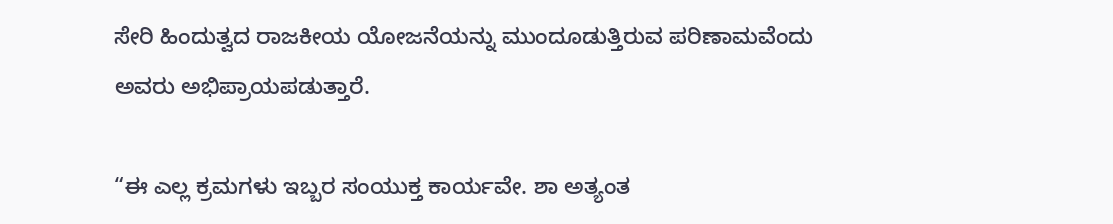ಸೇರಿ ಹಿಂದುತ್ವದ ರಾಜಕೀಯ ಯೋಜನೆಯನ್ನು ಮುಂದೂಡುತ್ತಿರುವ ಪರಿಣಾಮವೆಂದು ಅವರು ಅಭಿಪ್ರಾಯಪಡುತ್ತಾರೆ.

“ಈ ಎಲ್ಲ ಕ್ರಮಗಳು ಇಬ್ಬರ ಸಂಯುಕ್ತ ಕಾರ್ಯವೇ. ಶಾ ಅತ್ಯಂತ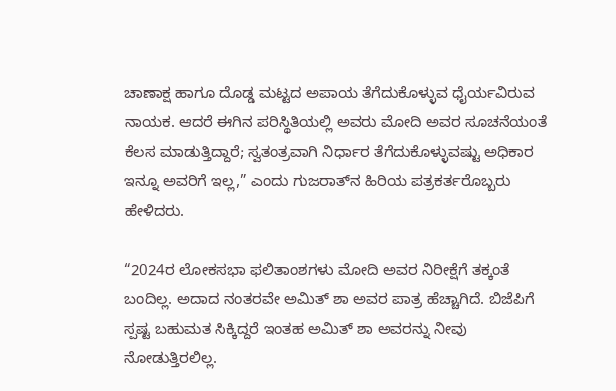ಚಾಣಾಕ್ಷ ಹಾಗೂ ದೊಡ್ಡ ಮಟ್ಟದ ಅಪಾಯ ತೆಗೆದುಕೊಳ್ಳುವ ಧೈರ್ಯವಿರುವ ನಾಯಕ. ಆದರೆ ಈಗಿನ ಪರಿಸ್ಥಿತಿಯಲ್ಲಿ ಅವರು ಮೋದಿ ಅವರ ಸೂಚನೆಯಂತೆ ಕೆಲಸ ಮಾಡುತ್ತಿದ್ದಾರೆ; ಸ್ವತಂತ್ರವಾಗಿ ನಿರ್ಧಾರ ತೆಗೆದುಕೊಳ್ಳುವಷ್ಟು ಅಧಿಕಾರ ಇನ್ನೂ ಅವರಿಗೆ ಇಲ್ಲ,” ಎಂದು ಗುಜರಾತ್‌ನ ಹಿರಿಯ ಪತ್ರಕರ್ತರೊಬ್ಬರು ಹೇಳಿದರು.

“2024ರ ಲೋಕಸಭಾ ಫಲಿತಾಂಶಗಳು ಮೋದಿ ಅವರ ನಿರೀಕ್ಷೆಗೆ ತಕ್ಕಂತೆ ಬಂದಿಲ್ಲ. ಅದಾದ ನಂತರವೇ ಅಮಿತ್ ಶಾ ಅವರ ಪಾತ್ರ ಹೆಚ್ಚಾಗಿದೆ. ಬಿಜೆಪಿಗೆ ಸ್ಪಷ್ಟ ಬಹುಮತ ಸಿಕ್ಕಿದ್ದರೆ ಇಂತಹ ಅಮಿತ್ ಶಾ ಅವರನ್ನು ನೀವು ನೋಡುತ್ತಿರಲಿಲ್ಲ.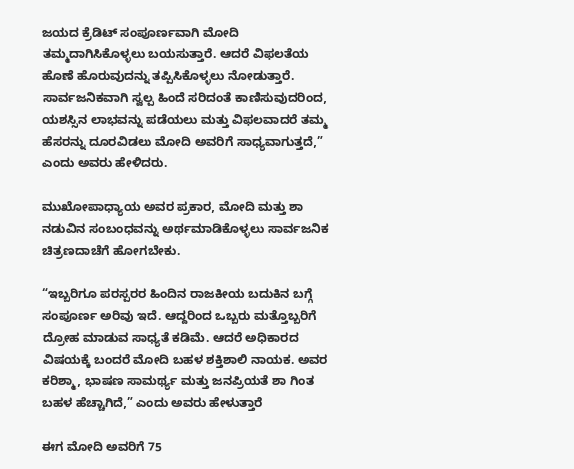ಜಯದ ಕ್ರೆಡಿಟ್‌ ಸಂಪೂರ್ಣವಾಗಿ ಮೋದಿ ತಮ್ಮದಾಗಿಸಿಕೊಳ್ಳಲು ಬಯಸುತ್ತಾರೆ. ಆದರೆ ವಿಫಲತೆಯ ಹೊಣೆ ಹೊರುವುದನ್ನು ತಪ್ಪಿಸಿಕೊಳ್ಳಲು ನೋಡುತ್ತಾರೆ. ಸಾರ್ವಜನಿಕವಾಗಿ ಸ್ವಲ್ಪ ಹಿಂದೆ ಸರಿದಂತೆ ಕಾಣಿಸುವುದರಿಂದ, ಯಶಸ್ಸಿನ ಲಾಭವನ್ನು ಪಡೆಯಲು ಮತ್ತು ವಿಫಲವಾದರೆ ತಮ್ಮ ಹೆಸರನ್ನು ದೂರವಿಡಲು ಮೋದಿ ಅವರಿಗೆ ಸಾಧ್ಯವಾಗುತ್ತದೆ,” ಎಂದು ಅವರು ಹೇಳಿದರು.

ಮುಖೋಪಾಧ್ಯಾಯ ಅವರ ಪ್ರಕಾರ, ಮೋದಿ ಮತ್ತು ಶಾ ನಡುವಿನ ಸಂಬಂಧವನ್ನು ಅರ್ಥಮಾಡಿಕೊಳ್ಳಲು ಸಾರ್ವಜನಿಕ ಚಿತ್ರಣದಾಚೆಗೆ ಹೋಗಬೇಕು.

“ಇಬ್ಬರಿಗೂ ಪರಸ್ಪರರ ಹಿಂದಿನ ರಾಜಕೀಯ ಬದುಕಿನ ಬಗ್ಗೆ ಸಂಪೂರ್ಣ ಅರಿವು ಇದೆ. ಆದ್ದರಿಂದ ಒಬ್ಬರು ಮತ್ತೊಬ್ಬರಿಗೆ ದ್ರೋಹ ಮಾಡುವ ಸಾಧ್ಯತೆ ಕಡಿಮೆ. ಆದರೆ ಅಧಿಕಾರದ ವಿಷಯಕ್ಕೆ ಬಂದರೆ ಮೋದಿ ಬಹಳ ಶಕ್ತಿಶಾಲಿ ನಾಯಕ. ಅವರ ಕರಿಶ್ಮಾ, ಭಾಷಣ ಸಾಮರ್ಥ್ಯ ಮತ್ತು ಜನಪ್ರಿಯತೆ ಶಾ ಗಿಂತ ಬಹಳ ಹೆಚ್ಚಾಗಿದೆ,” ಎಂದು ಅವರು ಹೇಳುತ್ತಾರೆ

ಈಗ ಮೋದಿ ಅವರಿಗೆ 75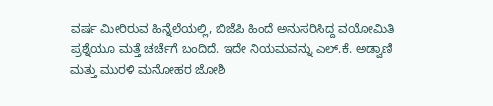ವರ್ಷ ಮೀರಿರುವ ಹಿನ್ನೆಲೆಯಲ್ಲಿ, ಬಿಜೆಪಿ ಹಿಂದೆ ಅನುಸರಿಸಿದ್ದ ವಯೋಮಿತಿ ಪ್ರಶ್ನೆಯೂ ಮತ್ತೆ ಚರ್ಚೆಗೆ ಬಂದಿದೆ. ಇದೇ ನಿಯಮವನ್ನು ಎಲ್‌.ಕೆ. ಅಡ್ವಾಣಿ ಮತ್ತು ಮುರಳಿ ಮನೋಹರ ಜೋಶಿ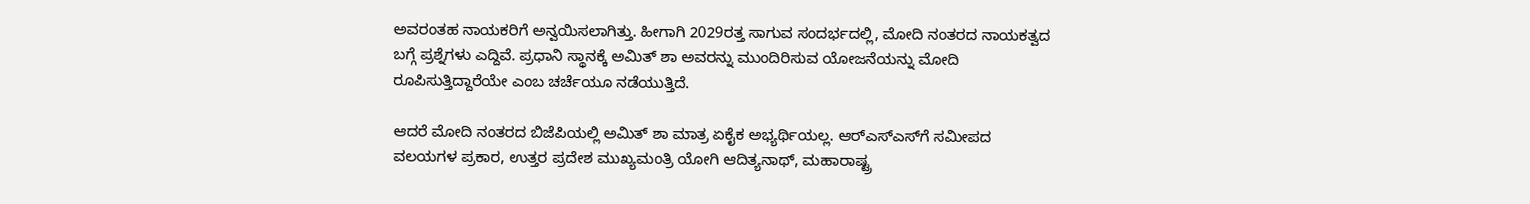ಅವರಂತಹ ನಾಯಕರಿಗೆ ಅನ್ವಯಿಸಲಾಗಿತ್ತು. ಹೀಗಾಗಿ 2029ರತ್ತ ಸಾಗುವ ಸಂದರ್ಭದಲ್ಲಿ, ಮೋದಿ ನಂತರದ ನಾಯಕತ್ವದ ಬಗ್ಗೆ ಪ್ರಶ್ನೆಗಳು ಎದ್ದಿವೆ. ಪ್ರಧಾನಿ ಸ್ಥಾನಕ್ಕೆ ಅಮಿತ್ ಶಾ ಅವರನ್ನು ಮುಂದಿರಿಸುವ ಯೋಜನೆಯನ್ನು ಮೋದಿ ರೂಪಿಸುತ್ತಿದ್ದಾರೆಯೇ ಎಂಬ ಚರ್ಚೆಯೂ ನಡೆಯುತ್ತಿದೆ.

ಆದರೆ ಮೋದಿ ನಂತರದ ಬಿಜೆಪಿಯಲ್ಲಿ ಅಮಿತ್ ಶಾ ಮಾತ್ರ ಏಕೈಕ ಅಭ್ಯರ್ಥಿಯಲ್ಲ. ಆರ್‌ಎಸ್‌ಎಸ್‌ಗೆ ಸಮೀಪದ ವಲಯಗಳ ಪ್ರಕಾರ, ಉತ್ತರ ಪ್ರದೇಶ ಮುಖ್ಯಮಂತ್ರಿ ಯೋಗಿ ಆದಿತ್ಯನಾಥ್‌, ಮಹಾರಾಷ್ಟ್ರ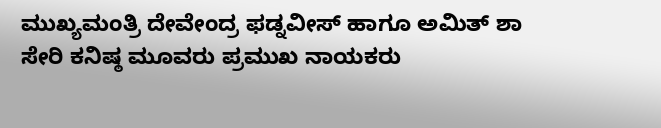ಮುಖ್ಯಮಂತ್ರಿ ದೇವೇಂದ್ರ ಫಡ್ನವೀಸ್ ಹಾಗೂ ಅಮಿತ್ ಶಾ ಸೇರಿ ಕನಿಷ್ಠ ಮೂವರು ಪ್ರಮುಖ ನಾಯಕರು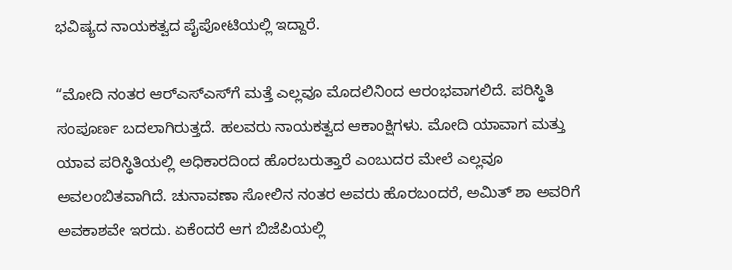ಭವಿಷ್ಯದ ನಾಯಕತ್ವದ ಪೈಪೋಟಿಯಲ್ಲಿ ಇದ್ದಾರೆ.

“ಮೋದಿ ನಂತರ ಆರ್‌ಎಸ್‌ಎಸ್‌ಗೆ ಮತ್ತೆ ಎಲ್ಲವೂ ಮೊದಲಿನಿಂದ ಆರಂಭವಾಗಲಿದೆ. ಪರಿಸ್ಥಿತಿ ಸಂಪೂರ್ಣ ಬದಲಾಗಿರುತ್ತದೆ. ಹಲವರು ನಾಯಕತ್ವದ ಆಕಾಂಕ್ಷಿಗಳು. ಮೋದಿ ಯಾವಾಗ ಮತ್ತು ಯಾವ ಪರಿಸ್ಥಿತಿಯಲ್ಲಿ ಅಧಿಕಾರದಿಂದ ಹೊರಬರುತ್ತಾರೆ ಎಂಬುದರ ಮೇಲೆ ಎಲ್ಲವೂ ಅವಲಂಬಿತವಾಗಿದೆ. ಚುನಾವಣಾ ಸೋಲಿನ ನಂತರ ಅವರು ಹೊರಬಂದರೆ, ಅಮಿತ್ ಶಾ ಅವರಿಗೆ ಅವಕಾಶವೇ ಇರದು. ಏಕೆಂದರೆ ಆಗ ಬಿಜೆಪಿಯಲ್ಲಿ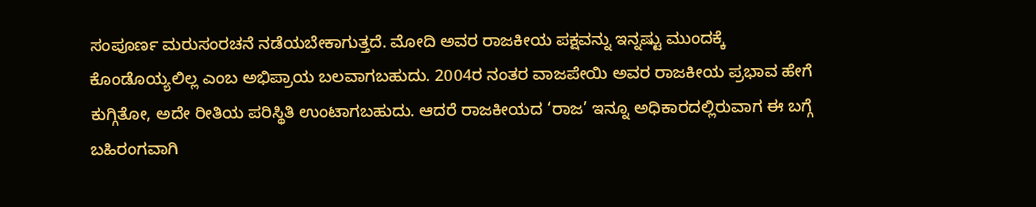ಸಂಪೂರ್ಣ ಮರುಸಂರಚನೆ ನಡೆಯಬೇಕಾಗುತ್ತದೆ. ಮೋದಿ ಅವರ ರಾಜಕೀಯ ಪಕ್ಷವನ್ನು ಇನ್ನಷ್ಟು ಮುಂದಕ್ಕೆ ಕೊಂಡೊಯ್ಯಲಿಲ್ಲ ಎಂಬ ಅಭಿಪ್ರಾಯ ಬಲವಾಗಬಹುದು. 2004ರ ನಂತರ ವಾಜಪೇಯಿ ಅವರ ರಾಜಕೀಯ ಪ್ರಭಾವ ಹೇಗೆ ಕುಗ್ಗಿತೋ, ಅದೇ ರೀತಿಯ ಪರಿಸ್ಥಿತಿ ಉಂಟಾಗಬಹುದು. ಆದರೆ ರಾಜಕೀಯದ ‘ರಾಜ’ ಇನ್ನೂ ಅಧಿಕಾರದಲ್ಲಿರುವಾಗ ಈ ಬಗ್ಗೆ ಬಹಿರಂಗವಾಗಿ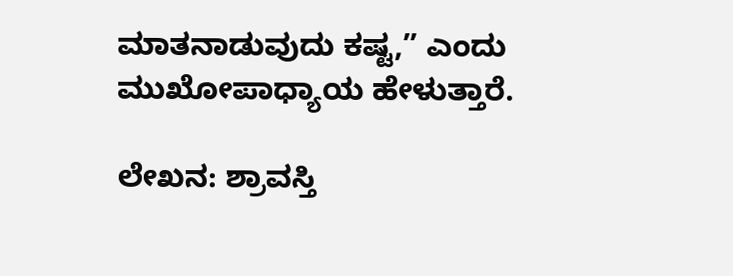ಮಾತನಾಡುವುದು ಕಷ್ಟ,” ಎಂದು ಮುಖೋಪಾಧ್ಯಾಯ ಹೇಳುತ್ತಾರೆ.

ಲೇಖನ: ಶ್ರಾವಸ್ತಿ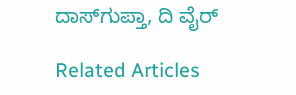ದಾಸ್‌ಗುಪ್ತಾ, ದಿ ವೈರ್

Related Articles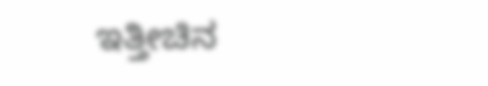ಇತ್ತೀಚಿನ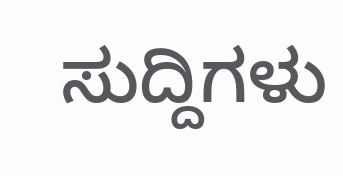ಸುದ್ದಿಗಳು